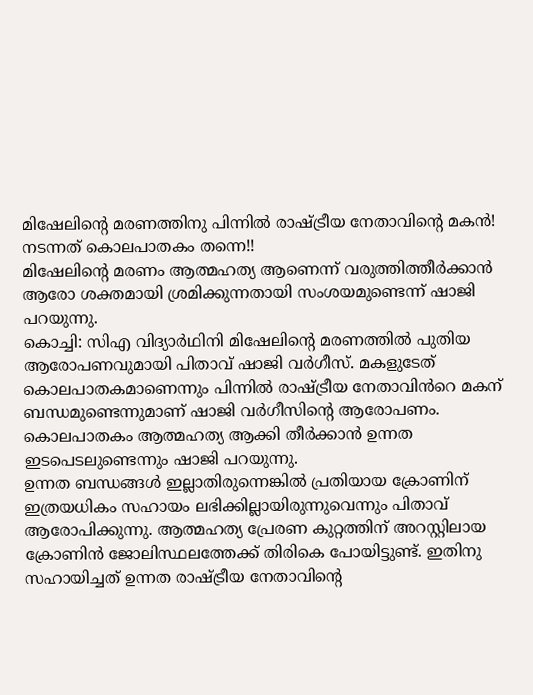മിഷേലിന്റെ മരണത്തിനു പിന്നിൽ രാഷ്ട്രീയ നേതാവിന്റെ മകൻ! നടന്നത് കൊലപാതകം തന്നെ!!
മിഷേലിന്റെ മരണം ആത്മഹത്യ ആണെന്ന് വരുത്തിത്തീർക്കാൻ ആരോ ശക്തമായി ശ്രമിക്കുന്നതായി സംശയമുണ്ടെന്ന് ഷാജി പറയുന്നു.
കൊച്ചി: സിഎ വിദ്യാർഥിനി മിഷേലിന്റെ മരണത്തിൽ പുതിയ ആരോപണവുമായി പിതാവ് ഷാജി വർഗീസ്. മകളുടേത് കൊലപാതകമാണെന്നും പിന്നിൽ രാഷ്ട്രീയ നേതാവിൻറെ മകന് ബന്ധമുണ്ടെന്നുമാണ് ഷാജി വർഗീസിന്റെ ആരോപണം. കൊലപാതകം ആത്മഹത്യ ആക്കി തീർക്കാൻ ഉന്നത ഇടപെടലുണ്ടെന്നും ഷാജി പറയുന്നു.
ഉന്നത ബന്ധങ്ങൾ ഇല്ലാതിരുന്നെങ്കിൽ പ്രതിയായ ക്രോണിന് ഇത്രയധികം സഹായം ലഭിക്കില്ലായിരുന്നുവെന്നും പിതാവ് ആരോപിക്കുന്നു. ആത്മഹത്യ പ്രേരണ കുറ്റത്തിന് അറസ്റ്റിലായ ക്രോണിൻ ജോലിസ്ഥലത്തേക്ക് തിരികെ പോയിട്ടുണ്ട്. ഇതിനു സഹായിച്ചത് ഉന്നത രാഷ്ട്രീയ നേതാവിന്റെ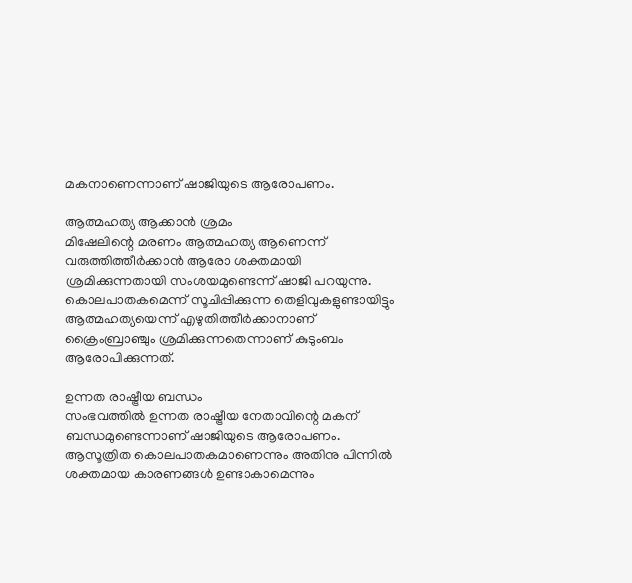മകനാണെന്നാണ് ഷാജിയുടെ ആരോപണം.

ആത്മഹത്യ ആക്കാൻ ശ്രമം
മിഷേലിന്റെ മരണം ആത്മഹത്യ ആണെന്ന് വരുത്തിത്തീർക്കാൻ ആരോ ശക്തമായി ശ്രമിക്കുന്നതായി സംശയമുണ്ടെന്ന് ഷാജി പറയുന്നു. കൊലപാതകമെന്ന് സൂചിപ്പിക്കുന്ന തെളിവുകളുണ്ടായിട്ടും ആത്മഹത്യയെന്ന് എഴുതിത്തീർക്കാനാണ് ക്രൈംബ്രാഞ്ചും ശ്രമിക്കുന്നതെന്നാണ് കുടുംബം ആരോപിക്കുന്നത്.

ഉന്നത രാഷ്ട്രീയ ബന്ധം
സംഭവത്തിൽ ഉന്നത രാഷ്ട്രീയ നേതാവിന്റെ മകന് ബന്ധമുണ്ടെന്നാണ് ഷാജിയുടെ ആരോപണം. ആസൂത്രിത കൊലപാതകമാണെന്നും അതിനു പിന്നിൽ ശക്തമായ കാരണങ്ങൾ ഉണ്ടാകാമെന്നും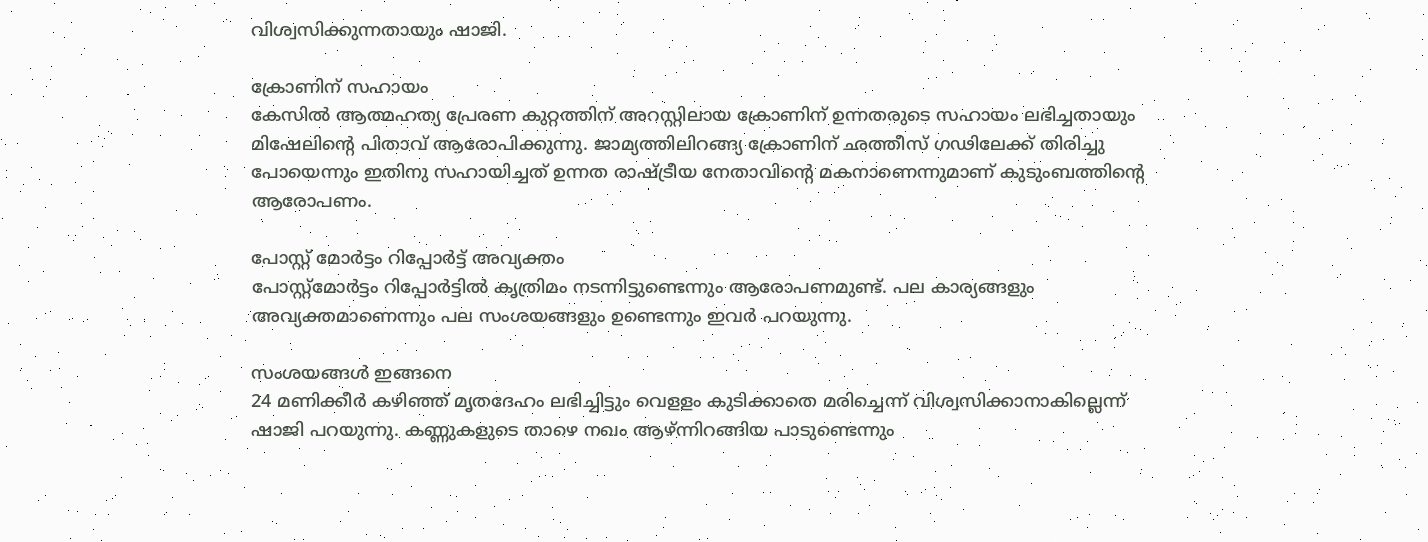വിശ്വസിക്കുന്നതായും ഷാജി.

ക്രോണിന് സഹായം
കേസിൽ ആത്മഹത്യ പ്രേരണ കുറ്റത്തിന് അറസ്റ്റിലായ ക്രോണിന് ഉന്നതരുടെ സഹായം ലഭിച്ചതായും മിഷേലിന്റെ പിതാവ് ആരോപിക്കുന്നു. ജാമ്യത്തിലിറങ്ങ്യ ക്രോണിന് ഛത്തീസ് ഗഢിലേക്ക് തിരിച്ചു പോയെന്നും ഇതിനു സഹായിച്ചത് ഉന്നത രാഷ്ട്രീയ നേതാവിന്റെ മകനാണെന്നുമാണ് കുടുംബത്തിന്റെ ആരോപണം.

പോസ്റ്റ് മോർട്ടം റിപ്പോർട്ട് അവ്യക്തം
പോസ്റ്റ്മോർട്ടം റിപ്പോർട്ടിൽ കൃത്രിമം നടന്നിട്ടുണ്ടെന്നും ആരോപണമുണ്ട്. പല കാര്യങ്ങളും അവ്യക്തമാണെന്നും പല സംശയങ്ങളും ഉണ്ടെന്നും ഇവർ പറയുന്നു.

സംശയങ്ങൾ ഇങ്ങനെ
24 മണിക്കീർ കഴിഞ്ഞ് മൃതദേഹം ലഭിച്ചിട്ടും വെളളം കുടിക്കാതെ മരിച്ചെന്ന് വിശ്വസിക്കാനാകില്ലെന്ന് ഷാജി പറയുന്നു. കണ്ണുകളുടെ താഴെ നഖം ആഴ്ന്നിറങ്ങിയ പാടുണ്ടെന്നും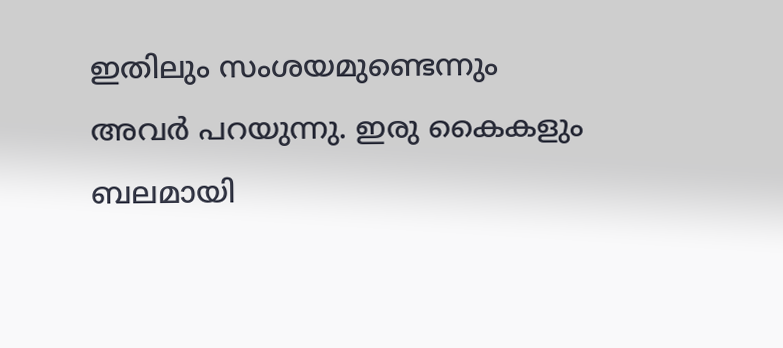ഇതിലും സംശയമുണ്ടെന്നും അവർ പറയുന്നു. ഇരു കൈകളും ബലമായി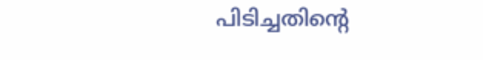പിടിച്ചതിന്റെ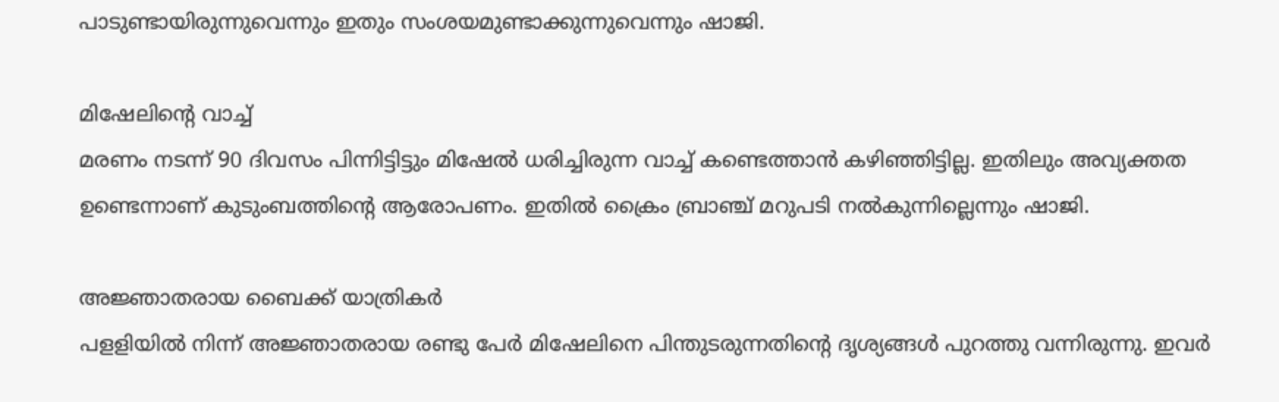പാടുണ്ടായിരുന്നുവെന്നും ഇതും സംശയമുണ്ടാക്കുന്നുവെന്നും ഷാജി.

മിഷേലിന്റെ വാച്ച്
മരണം നടന്ന് 90 ദിവസം പിന്നിട്ടിട്ടും മിഷേൽ ധരിച്ചിരുന്ന വാച്ച് കണ്ടെത്താൻ കഴിഞ്ഞിട്ടില്ല. ഇതിലും അവ്യക്തത ഉണ്ടെന്നാണ് കുടുംബത്തിന്റെ ആരോപണം. ഇതിൽ ക്രൈം ബ്രാഞ്ച് മറുപടി നൽകുന്നില്ലെന്നും ഷാജി.

അജ്ഞാതരായ ബൈക്ക് യാത്രികർ
പളളിയിൽ നിന്ന് അജ്ഞാതരായ രണ്ടു പേർ മിഷേലിനെ പിന്തുടരുന്നതിന്റെ ദൃശ്യങ്ങൾ പുറത്തു വന്നിരുന്നു. ഇവർ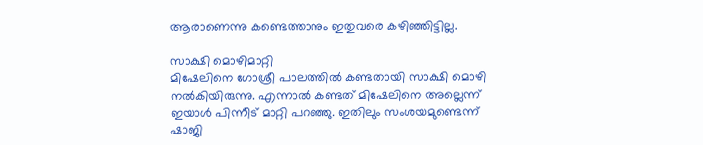ആരാണെന്നു കണ്ടെത്താനും ഇതുവരെ കഴിഞ്ഞിട്ടില്ല.

സാക്ഷി മൊഴിമാറ്റി
മിഷേലിനെ ഗോശ്രീ പാലത്തിൽ കണ്ടതായി സാക്ഷി മൊഴി നൽകിയിരുന്നു. എന്നാൽ കണ്ടത് മിഷേലിനെ അല്ലെന്ന് ഇയാൾ പിന്നീട് മാറ്റി പറഞ്ഞു. ഇതിലും സംശയമുണ്ടെന്ന് ഷാജി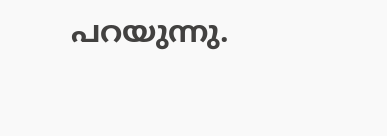പറയുന്നു.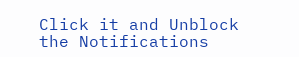Click it and Unblock the Notifications